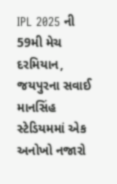IPL 2025 ની 59મી મેચ દરમિયાન, જયપુરના સવાઈ માનસિંહ સ્ટેડિયમમાં એક અનોખો નજારો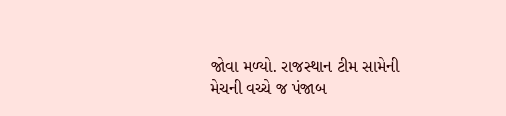જોવા મળ્યો. રાજસ્થાન ટીમ સામેની મેચની વચ્ચે જ પંજાબ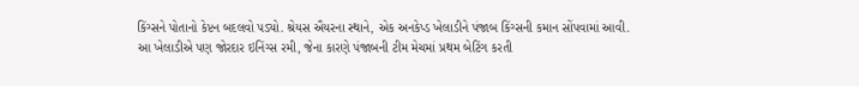કિંગ્સને પોતાનો કેપ્ટન બદલવો પડ્યો. શ્રેયસ ઐયરના સ્થાને, એક અનકેપ્ડ ખેલાડીને પંજાબ કિંગ્સની કમાન સોંપવામાં આવી. આ ખેલાડીએ પણ જોરદાર ઇનિંગ્સ રમી, જેના કારણે પંજાબની ટીમ મેચમાં પ્રથમ બેટિંગ કરતી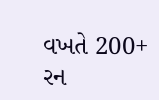વખતે 200+ રન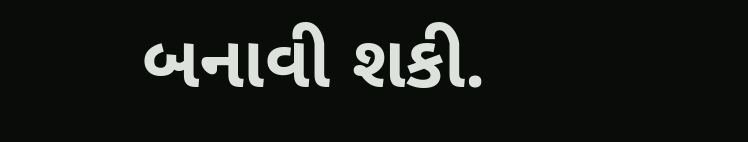બનાવી શકી.